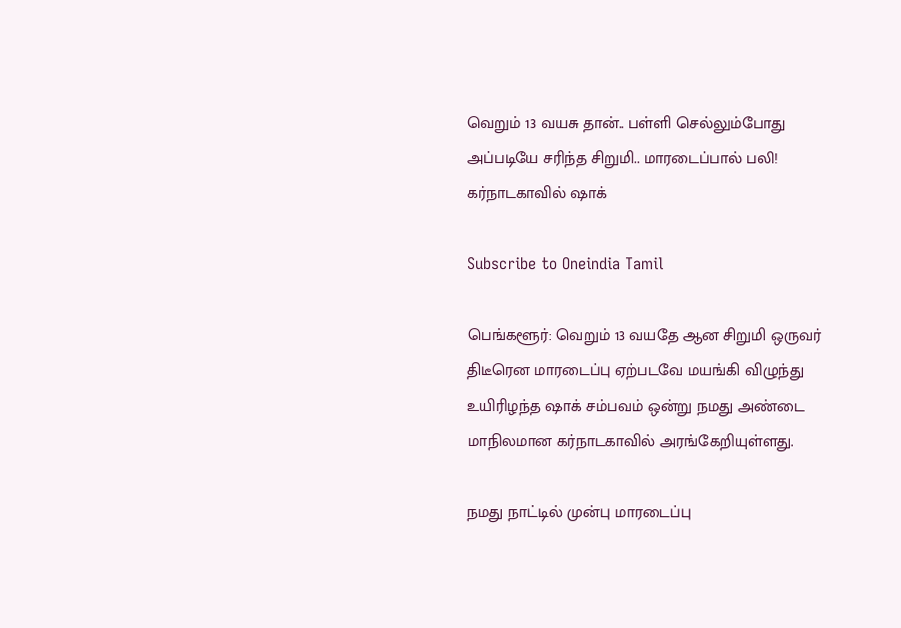வெறும் 13 வயசு தான்.. பள்ளி செல்லும்போது அப்படியே சரிந்த சிறுமி.. மாரடைப்பால் பலி! கர்நாடகாவில் ஷாக்

Subscribe to Oneindia Tamil

பெங்களூர்: வெறும் 13 வயதே ஆன சிறுமி ஒருவர் திடீரென மாரடைப்பு ஏற்படவே மயங்கி விழுந்து உயிரிழந்த ஷாக் சம்பவம் ஒன்று நமது அண்டை மாநிலமான கர்நாடகாவில் அரங்கேறியுள்ளது.

நமது நாட்டில் முன்பு மாரடைப்பு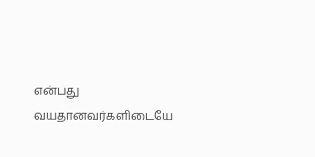என்பது வயதானவர்களிடையே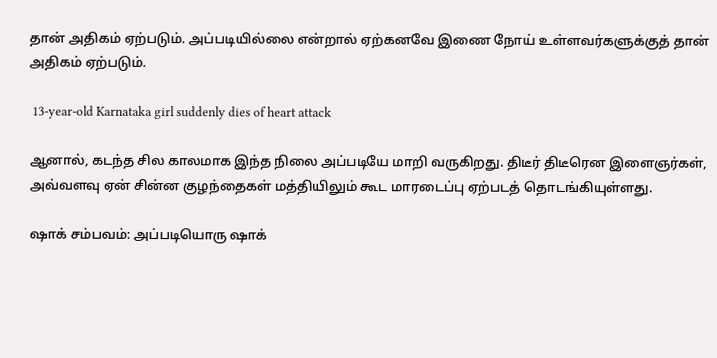தான் அதிகம் ஏற்படும். அப்படியில்லை என்றால் ஏற்கனவே இணை நோய் உள்ளவர்களுக்குத் தான் அதிகம் ஏற்படும்.

 13-year-old Karnataka girl suddenly dies of heart attack

ஆனால், கடந்த சில காலமாக இந்த நிலை அப்படியே மாறி வருகிறது. திடீர் திடீரென இளைஞர்கள், அவ்வளவு ஏன் சின்ன குழந்தைகள் மத்தியிலும் கூட மாரடைப்பு ஏற்படத் தொடங்கியுள்ளது.

ஷாக் சம்பவம்: அப்படியொரு ஷாக்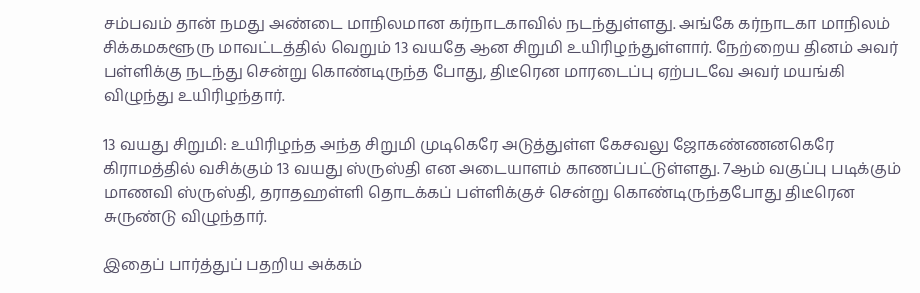சம்பவம் தான் நமது அண்டை மாநிலமான கர்நாடகாவில் நடந்துள்ளது. அங்கே கர்நாடகா மாநிலம் சிக்கமகளூரு மாவட்டத்தில் வெறும் 13 வயதே ஆன சிறுமி உயிரிழந்துள்ளார். நேற்றைய தினம் அவர் பள்ளிக்கு நடந்து சென்று கொண்டிருந்த போது, திடீரென மாரடைப்பு ஏற்படவே அவர் மயங்கி விழுந்து உயிரிழந்தார்.

13 வயது சிறுமி: உயிரிழந்த அந்த சிறுமி முடிகெரே அடுத்துள்ள கேசவலு ஜோகண்ணனகெரே கிராமத்தில் வசிக்கும் 13 வயது ஸ்ருஸ்தி என அடையாளம் காணப்பட்டுள்ளது. 7ஆம் வகுப்பு படிக்கும் மாணவி ஸ்ருஸ்தி, தராதஹள்ளி தொடக்கப் பள்ளிக்குச் சென்று கொண்டிருந்தபோது திடீரென சுருண்டு விழுந்தார்.

இதைப் பார்த்துப் பதறிய அக்கம்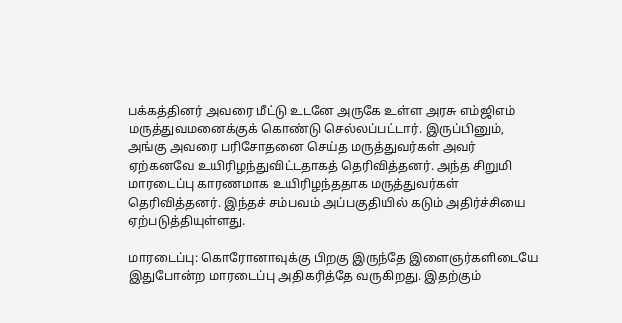பக்கத்தினர் அவரை மீட்டு உடனே அருகே உள்ள அரசு எம்ஜிஎம் மருத்துவமனைக்குக் கொண்டு செல்லப்பட்டார். இருப்பினும், அங்கு அவரை பரிசோதனை செய்த மருத்துவர்கள் அவர் ஏற்கனவே உயிரிழந்துவிட்டதாகத் தெரிவித்தனர். அந்த சிறுமி மாரடைப்பு காரணமாக உயிரிழந்ததாக மருத்துவர்கள் தெரிவித்தனர். இந்தச் சம்பவம் அப்பகுதியில் கடும் அதிர்ச்சியை ஏற்படுத்தியுள்ளது.

மாரடைப்பு: கொரோனாவுக்கு பிறகு இருந்தே இளைஞர்களிடையே இதுபோன்ற மாரடைப்பு அதிகரித்தே வருகிறது. இதற்கும்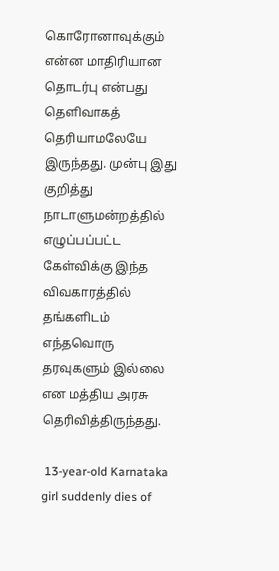கொரோனாவுக்கும் என்ன மாதிரியான தொடர்பு என்பது தெளிவாகத் தெரியாமலேயே இருந்தது. முன்பு இது குறித்து நாடாளுமன்றத்தில் எழுப்பப்பட்ட கேள்விக்கு இந்த விவகாரத்தில் தங்களிடம் எந்தவொரு தரவுகளும் இல்லை என மத்திய அரசு தெரிவித்திருந்தது.

 13-year-old Karnataka girl suddenly dies of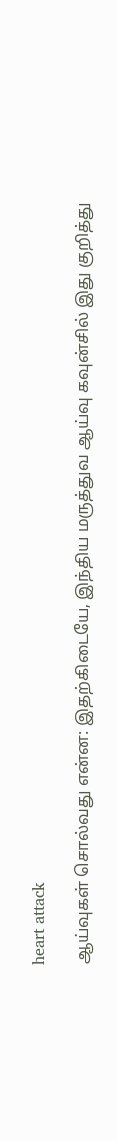heart attack

ஆய்வுகள் சொல்வது என்ன: இதற்கிடையே, இந்திய மருத்துவ ஆய்வு கவுன்சில் இது குறித்து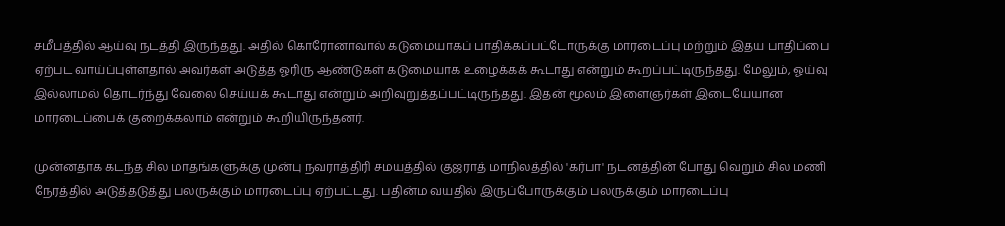சமீபத்தில் ஆய்வு நடத்தி இருந்தது. அதில் கொரோனாவால் கடுமையாகப் பாதிக்கப்பட்டோருக்கு மாரடைப்பு மற்றும் இதய பாதிப்பை ஏற்பட வாய்ப்புள்ளதால் அவர்கள் அடுத்த ஓரிரு ஆண்டுகள் கடுமையாக உழைக்கக் கூடாது என்றும் கூறப்பட்டிருந்தது. மேலும், ஓய்வு இல்லாமல் தொடர்ந்து வேலை செய்யக் கூடாது என்றும் அறிவுறுத்தப்பட்டிருந்தது. இதன் மூலம் இளைஞர்கள் இடையேயான மாரடைப்பைக் குறைக்கலாம் என்றும் கூறியிருந்தனர்.

முன்னதாக கடந்த சில மாதங்களுக்கு முன்பு நவராத்திரி சமயத்தில் குஜராத் மாநிலத்தில் 'கர்பா' நடனத்தின் போது வெறும் சில மணி நேரத்தில் அடுத்தடுத்து பலருக்கும் மாரடைப்பு ஏற்பட்டது. பதின்ம வயதில் இருப்போருக்கும் பலருக்கும் மாரடைப்பு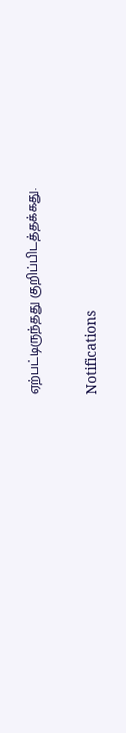ஏற்பட்டிருந்தது குறிப்பிடத்தக்கது.

Notifications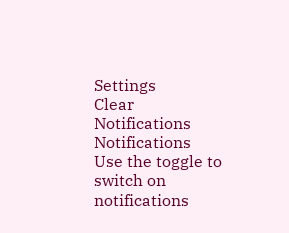Settings
Clear Notifications
Notifications
Use the toggle to switch on notifications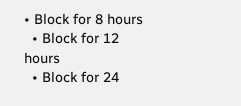• Block for 8 hours
  • Block for 12 hours
  • Block for 24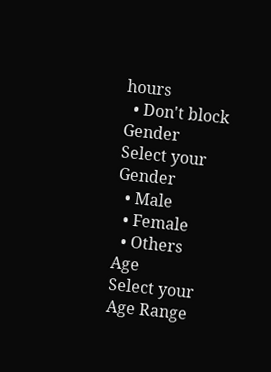hours
  • Don't block
Gender
Select your Gender
  • Male
  • Female
  • Others
Age
Select your Age Range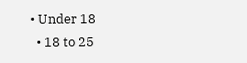• Under 18
  • 18 to 25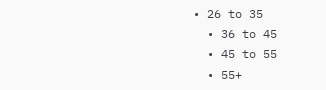• 26 to 35
  • 36 to 45
  • 45 to 55
  • 55+